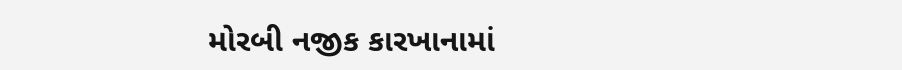મોરબી નજીક કારખાનામાં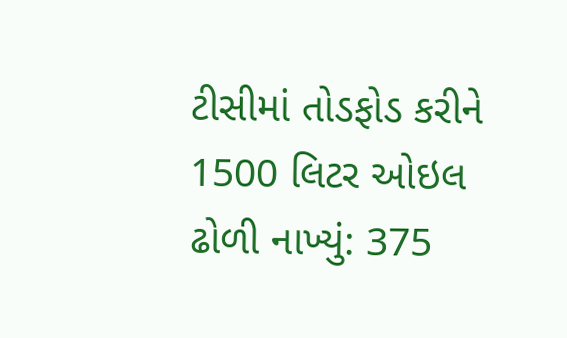ટીસીમાં તોડફોડ કરીને 1500 લિટર ઓઇલ ઢોળી નાખ્યું: 375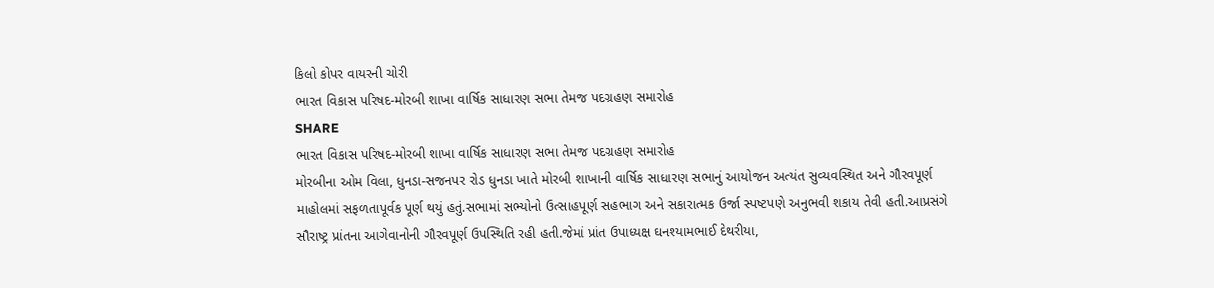કિલો કોપર વાયરની ચોરી
ભારત વિકાસ પરિષદ-મોરબી શાખા વાર્ષિક સાધારણ સભા તેમજ પદગ્રહણ સમારોહ
SHARE
ભારત વિકાસ પરિષદ-મોરબી શાખા વાર્ષિક સાધારણ સભા તેમજ પદગ્રહણ સમારોહ
મોરબીના ઓમ વિલા, ધુનડા-સજનપર રોડ ધુનડા ખાતે મોરબી શાખાની વાર્ષિક સાધારણ સભાનું આયોજન અત્યંત સુવ્યવસ્થિત અને ગૌરવપૂર્ણ માહોલમાં સફળતાપૂર્વક પૂર્ણ થયું હતું.સભામાં સભ્યોનો ઉત્સાહપૂર્ણ સહભાગ અને સકારાત્મક ઉર્જા સ્પષ્ટપણે અનુભવી શકાય તેવી હતી.આપ્રસંગે સૌરાષ્ટ્ર પ્રાંતના આગેવાનોની ગૌરવપૂર્ણ ઉપસ્થિતિ રહી હતી.જેમાં પ્રાંત ઉપાધ્યક્ષ ઘનશ્યામભાઈ દેથરીયા,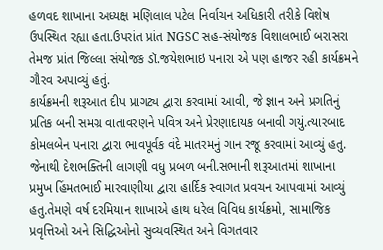હળવદ શાખાના અધ્યક્ષ મણિલાલ પટેલ નિર્વાચન અધિકારી તરીકે વિશેષ ઉપસ્થિત રહ્યા હતા.ઉપરાંત પ્રાંત NGSC સહ-સંયોજક વિશાલભાઈ બરાસરા તેમજ પ્રાંત જિલ્લા સંયોજક ડૉ.જયેશભાઇ પનારા એ પણ હાજર રહી કાર્યક્રમને ગૌરવ અપાવ્યું હતું.
કાર્યક્રમની શરૂઆત દીપ પ્રાગટ્ય દ્વારા કરવામાં આવી, જે જ્ઞાન અને પ્રગતિનું પ્રતિક બની સમગ્ર વાતાવરણને પવિત્ર અને પ્રેરણાદાયક બનાવી ગયું.ત્યારબાદ કોમલબેન પનારા દ્વારા ભાવપૂર્વક વંદે માતરમનું ગાન રજૂ કરવામાં આવ્યું હતુ. જેનાથી દેશભક્તિની લાગણી વધુ પ્રબળ બની.સભાની શરૂઆતમાં શાખાના પ્રમુખ હિંમતભાઈ મારવાણીયા દ્વારા હાર્દિક સ્વાગત પ્રવચન આપવામાં આવ્યું હતુ.તેમણે વર્ષ દરમિયાન શાખાએ હાથ ધરેલ વિવિધ કાર્યક્રમો, સામાજિક પ્રવૃત્તિઓ અને સિદ્ધિઓનો સુવ્યવસ્થિત અને વિગતવાર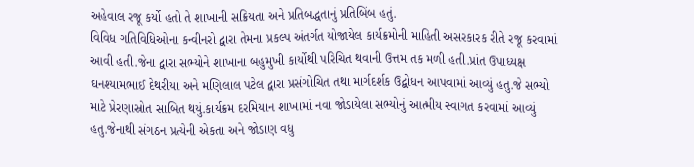અહેવાલ રજૂ કર્યો હતો તે શાખાની સક્રિયતા અને પ્રતિબદ્ધતાનું પ્રતિબિંબ હતું.
વિવિધ ગતિવિધિઓના કન્વીનરો દ્વારા તેમના પ્રકલ્પ અંતર્ગત યોજાયેલ કાર્યક્રમોની માહિતી અસરકારક રીતે રજૂ કરવામાં આવી હતી.જેના દ્વારા સભ્યોને શાખાના બહુમુખી કાર્યોથી પરિચિત થવાની ઉત્તમ તક મળી હતી.પ્રાંત ઉપાધ્યક્ષ ઘનશ્યામભાઈ દેથરીયા અને મણિલાલ પટેલ દ્વારા પ્રસંગોચિત તથા માર્ગદર્શક ઉદ્બોધન આપવામાં આવ્યું હતુ.જે સભ્યો માટે પ્રેરણાસ્રોત સાબિત થયું.કાર્યક્રમ દરમિયાન શાખામાં નવા જોડાયેલા સભ્યોનું આત્મીય સ્વાગત કરવામાં આવ્યું હતુ.જેનાથી સંગઠન પ્રત્યેની એકતા અને જોડાણ વધુ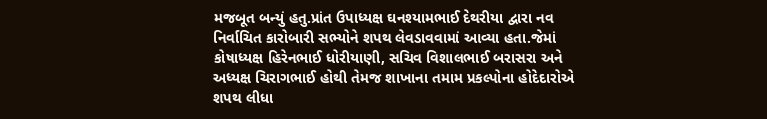મજબૂત બન્યું હતુ.પ્રાંત ઉપાધ્યક્ષ ઘનશ્યામભાઈ દેથરીયા દ્વારા નવ નિર્વાચિત કારોબારી સભ્યોને શપથ લેવડાવવામાં આવ્યા હતા.જેમાં કોષાધ્યક્ષ હિરેનભાઈ ધોરીયાણી, સચિવ વિશાલભાઈ બરાસરા અને અધ્યક્ષ ચિરાગભાઈ હોથી તેમજ શાખાના તમામ પ્રકલ્પોના હોદેદારોએ શપથ લીધા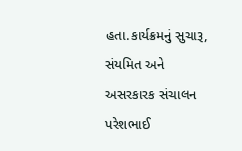હતા.કાર્યક્રમનું સુચારૂ, સંયમિત અને અસરકારક સંચાલન પરેશભાઈ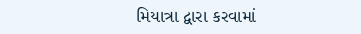મિયાત્રા દ્વારા કરવામાં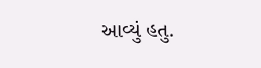આવ્યું હતુ.